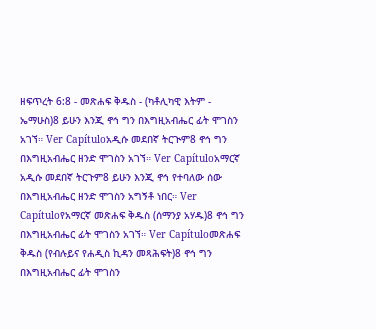ዘፍጥረት 6:8 - መጽሐፍ ቅዱስ - (ካቶሊካዊ እትም - ኤማሁስ)8 ይሁን እንጂ ኖኅ ግን በእግዚአብሔር ፊት ሞገስን አገኘ። Ver Capítuloአዲሱ መደበኛ ትርጒም8 ኖኅ ግን በእግዚአብሔር ዘንድ ሞገስን አገኘ። Ver Capítuloአማርኛ አዲሱ መደበኛ ትርጉም8 ይሁን እንጂ ኖኅ የተባለው ሰው በእግዚአብሔር ዘንድ ሞገስን አግኝቶ ነበር። Ver Capítuloየአማርኛ መጽሐፍ ቅዱስ (ሰማንያ አሃዱ)8 ኖኅ ግን በእግዚአብሔር ፊት ሞገስን አገኘ። Ver Capítuloመጽሐፍ ቅዱስ (የብሉይና የሐዲስ ኪዳን መጻሕፍት)8 ኖኅ ግን በእግዚአብሔር ፊት ሞገስን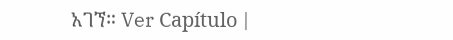አገኘ። Ver Capítulo |